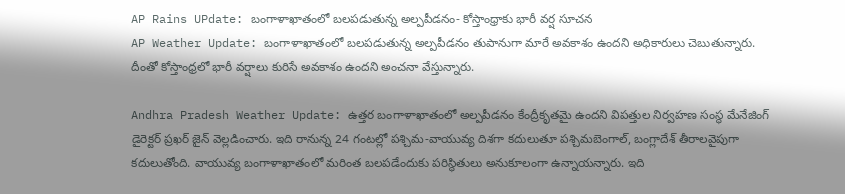AP Rains UPdate: బంగాళాఖాతంలో బలపడుతున్న అల్పపీడనం- కోస్తాంధ్రాకు భారీ వర్ష సూచన
AP Weather Update: బంగాళాఖాతంలో బలపడుతున్న అల్పపీడనం తుపానుగా మారే అవకాశం ఉందని అధికారులు చెబుతున్నారు. దీంతో కోస్తాంధ్రలో భారీ వర్షాలు కురిసే అవకాశం ఉందని అంచనా వేస్తున్నారు.

Andhra Pradesh Weather Update: ఉత్తర బంగాళాఖాతంలో అల్పపీడనం కేంద్రీకృతమై ఉందని విపత్తుల నిర్వహణ సంస్థ మేనేజింగ్ డైరెక్టర్ ప్రఖర్ జైన్ వెల్లడించారు. ఇది రానున్న 24 గంటల్లో పశ్చిమ-వాయువ్య దిశగా కదులుతూ పశ్చిమబెంగాల్, బంగ్లాదేశ్ తీరాలవైపుగా కదులుతోంది. వాయువ్య బంగాళాఖాతంలో మరింత బలపడేందుకు పరిస్థితులు అనుకూలంగా ఉన్నాయన్నారు. ఇది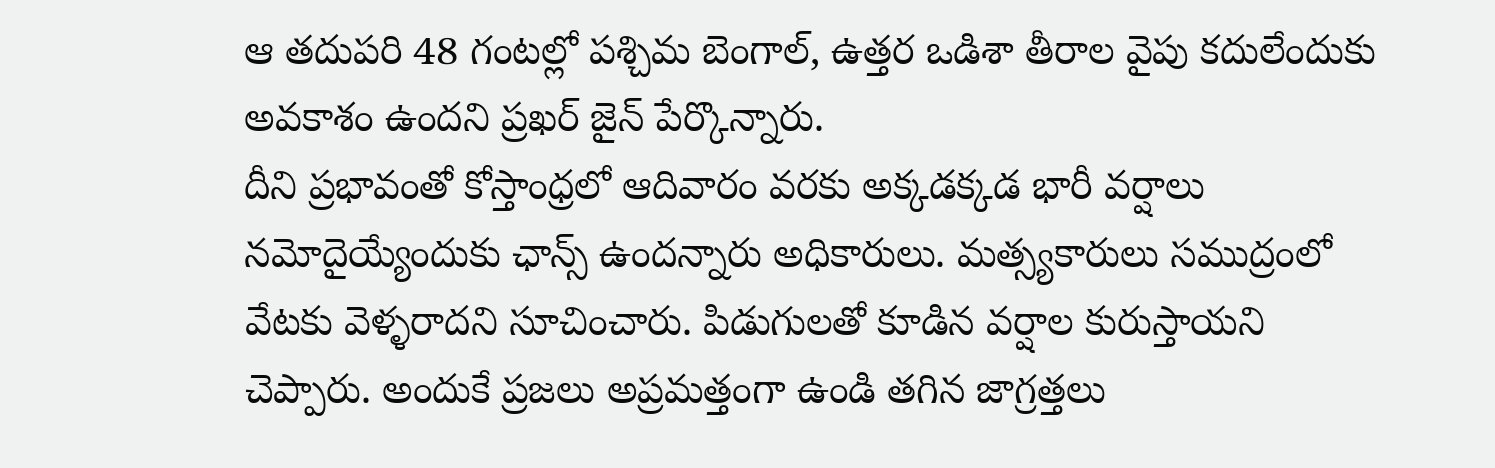ఆ తదుపరి 48 గంటల్లో పశ్చిమ బెంగాల్, ఉత్తర ఒడిశా తీరాల వైపు కదులేందుకు అవకాశం ఉందని ప్రఖర్ జైన్ పేర్కొన్నారు.
దీని ప్రభావంతో కోస్తాంధ్రలో ఆదివారం వరకు అక్కడక్కడ భారీ వర్షాలు నమోదైయ్యేందుకు ఛాన్స్ ఉందన్నారు అధికారులు. మత్స్యకారులు సముద్రంలో వేటకు వెళ్ళరాదని సూచించారు. పిడుగులతో కూడిన వర్షాల కురుస్తాయని చెప్పారు. అందుకే ప్రజలు అప్రమత్తంగా ఉండి తగిన జాగ్రత్తలు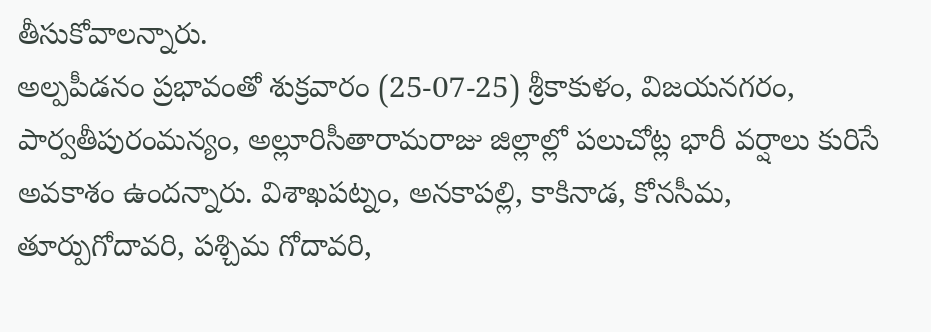తీసుకోవాలన్నారు.
అల్పపీడనం ప్రభావంతో శుక్రవారం (25-07-25) శ్రీకాకుళం, విజయనగరం, పార్వతీపురంమన్యం, అల్లూరిసీతారామరాజు జిల్లాల్లో పలుచోట్ల భారీ వర్షాలు కురిసే అవకాశం ఉందన్నారు. విశాఖపట్నం, అనకాపల్లి, కాకినాడ, కోనసీమ, తూర్పుగోదావరి, పశ్చిమ గోదావరి,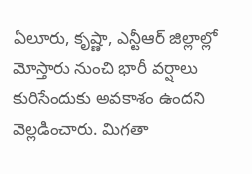ఏలూరు, కృష్ణా, ఎన్టీఆర్ జిల్లాల్లో మోస్తారు నుంచి భారీ వర్షాలు కురిసేందుకు అవకాశం ఉందని వెల్లడించారు. మిగతా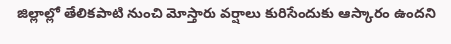జిల్లాల్లో తేలికపాటి నుంచి మోస్తారు వర్షాలు కురిసేందుకు ఆస్కారం ఉందని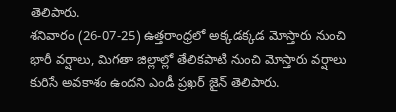తెలిపారు.
శనివారం (26-07-25) ఉత్తరాంధ్రలో అక్కడక్కడ మోస్తారు నుంచి భారీ వర్షాలు, మిగతా జిల్లాల్లో తేలికపాటి నుంచి మోస్తారు వర్షాలు కురిసే అవకాశం ఉందని ఎండీ ప్రఖర్ జైన్ తెలిపారు.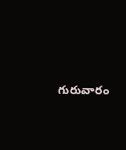గురువారం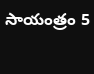సాయంత్రం 5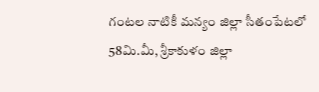గంటల నాటికీ మన్యం జిల్లా సీతంపేటలో 58మి.మీ, శ్రీకాకుళం జిల్లా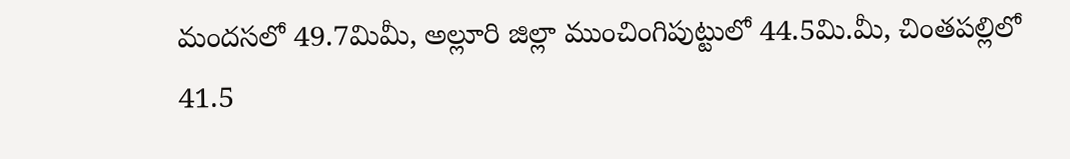మందసలో 49.7మిమీ, అల్లూరి జిల్లా ముంచింగిపుట్టులో 44.5మి.మీ, చింతపల్లిలో 41.5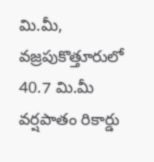మి.మీ, వజ్రపుకొత్తూరులో 40.7 మి.మీ వర్షపాతం రికార్డు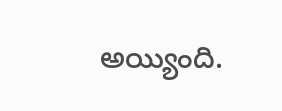అయ్యింది.